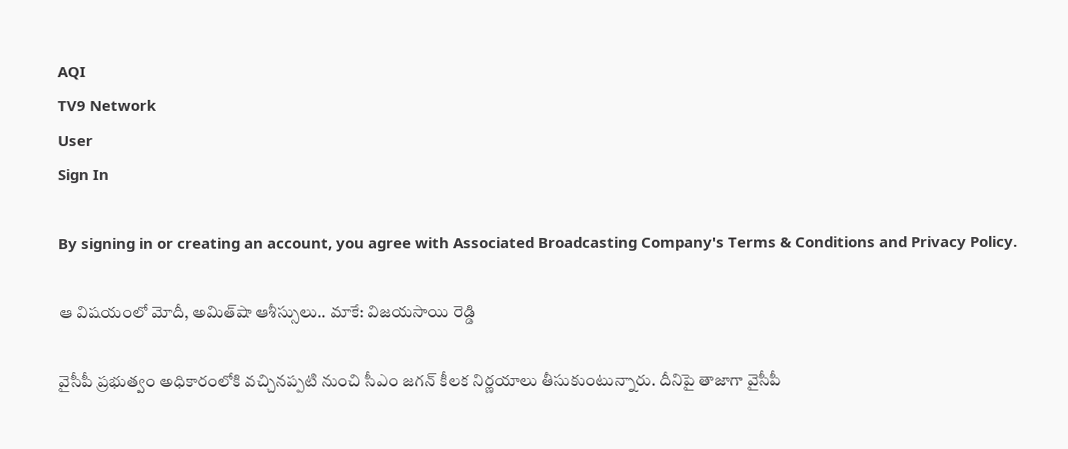AQI
TV9 Network
User
Sign In

By signing in or creating an account, you agree with Associated Broadcasting Company's Terms & Conditions and Privacy Policy.

ఆ విషయంలో మోదీ, అమిత్‌షా ఆశీస్సులు.. మాకే: విజయసాయి రెడ్డి

వైసీపీ ప్రభుత్వం అధికారంలోకి వచ్చినప్పటి నుంచి సీఎం జగన్ కీలక నిర్ణయాలు తీసుకుంటున్నారు. దీనిపై తాజాగా వైసీపీ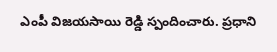ఎంపీ విజయసాయి రెడ్డి స్పందించారు. ప్రధాని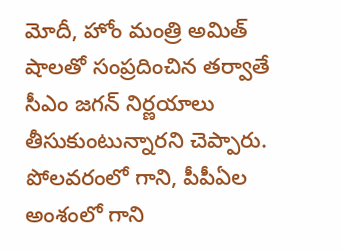మోదీ, హోం మంత్రి అమిత్ షాలతో సంప్రదించిన తర్వాతే సీఎం జగన్ నిర్ణయాలు తీసుకుంటున్నారని చెప్పారు. పోలవరంలో గాని, పీపీఏల అంశంలో గాని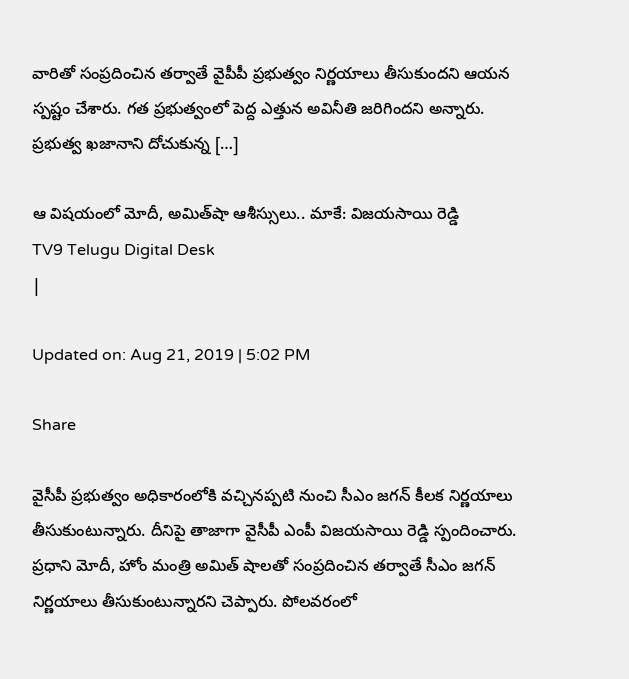వారితో సంప్రదించిన తర్వాతే వైపీపీ ప్రభుత్వం నిర్ణయాలు తీసుకుందని ఆయన స్పష్టం చేశారు. గత ప్రభుత్వంలో పెద్ద ఎత్తున అవినీతి జరిగిందని అన్నారు. ప్రభుత్వ ఖజానాని దోచుకున్న […]

ఆ విషయంలో మోదీ, అమిత్‌షా ఆశీస్సులు.. మాకే: విజయసాయి రెడ్డి
TV9 Telugu Digital Desk
|

Updated on: Aug 21, 2019 | 5:02 PM

Share

వైసీపీ ప్రభుత్వం అధికారంలోకి వచ్చినప్పటి నుంచి సీఎం జగన్ కీలక నిర్ణయాలు తీసుకుంటున్నారు. దీనిపై తాజాగా వైసీపీ ఎంపీ విజయసాయి రెడ్డి స్పందించారు. ప్రధాని మోదీ, హోం మంత్రి అమిత్ షాలతో సంప్రదించిన తర్వాతే సీఎం జగన్ నిర్ణయాలు తీసుకుంటున్నారని చెప్పారు. పోలవరంలో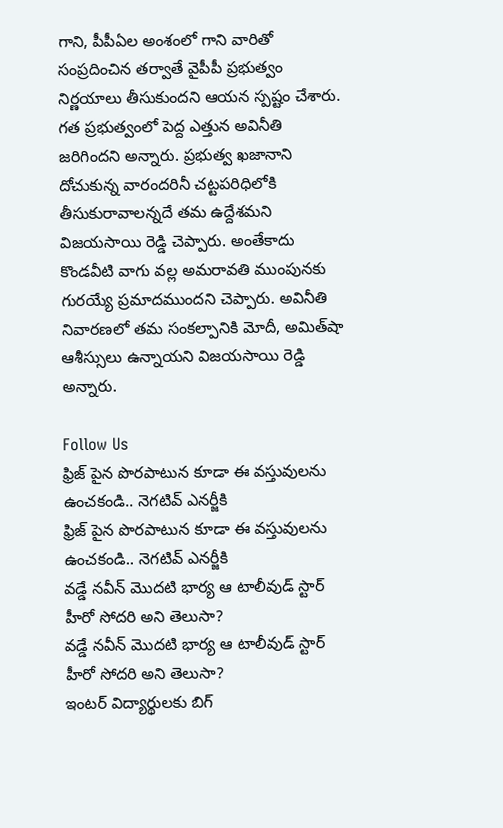గాని, పీపీఏల అంశంలో గాని వారితో సంప్రదించిన తర్వాతే వైపీపీ ప్రభుత్వం నిర్ణయాలు తీసుకుందని ఆయన స్పష్టం చేశారు. గత ప్రభుత్వంలో పెద్ద ఎత్తున అవినీతి జరిగిందని అన్నారు. ప్రభుత్వ ఖజానాని దోచుకున్న వారందరినీ చట్టపరిధిలోకి తీసుకురావాలన్నదే తమ ఉద్దేశమని విజయసాయి రెడ్డి చెప్పారు. అంతేకాదు కొండవీటి వాగు వల్ల అమరావతి ముంపునకు గురయ్యే ప్రమాదముందని చెప్పారు. అవినీతి నివారణలో తమ సంకల్పానికి మోదీ, అమిత్‌షా ఆశీస్సులు ఉన్నాయని విజయసాయి రెడ్డి అన్నారు.

Follow Us
ఫ్రిజ్ పైన పొరపాటున కూడా ఈ వస్తువులను ఉంచకండి.. నెగటివ్ ఎనర్జీకి
ఫ్రిజ్ పైన పొరపాటున కూడా ఈ వస్తువులను ఉంచకండి.. నెగటివ్ ఎనర్జీకి
వడ్డే నవీన్ మొదటి భార్య ఆ టాలీవుడ్ స్టార్ హీరో సోదరి అని తెలుసా?
వడ్డే నవీన్ మొదటి భార్య ఆ టాలీవుడ్ స్టార్ హీరో సోదరి అని తెలుసా?
ఇంటర్ విద్యార్థులకు బిగ్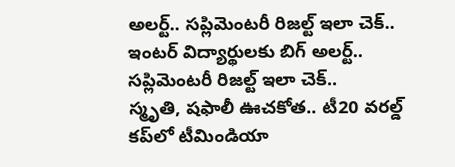అలర్ట్.. సప్లిమెంటరీ రిజల్ట్ ఇలా చెక్..
ఇంటర్ విద్యార్థులకు బిగ్ అలర్ట్.. సప్లిమెంటరీ రిజల్ట్ ఇలా చెక్..
స్మృతి, షఫాలీ ఊచకోత.. టీ20 వరల్డ్ కప్‌లో టీమిండియా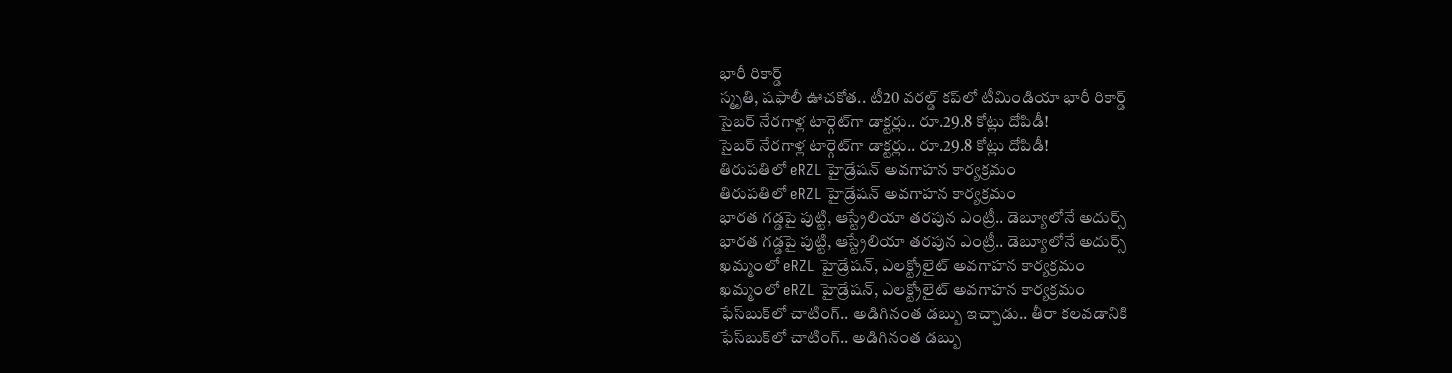భారీ రికార్డ్
స్మృతి, షఫాలీ ఊచకోత.. టీ20 వరల్డ్ కప్‌లో టీమిండియా భారీ రికార్డ్
సైబర్ నేరగాళ్ల టార్గెట్‌గా డాక్టర్లు.. రూ.29.8 కోట్లు దోపిడీ!
సైబర్ నేరగాళ్ల టార్గెట్‌గా డాక్టర్లు.. రూ.29.8 కోట్లు దోపిడీ!
తిరుపతిలో eRZL హైడ్రేషన్ అవగాహన కార్యక్రమం
తిరుపతిలో eRZL హైడ్రేషన్ అవగాహన కార్యక్రమం
భారత గడ్డపై పుట్టి, ఆస్ట్రేలియా తరపున ఎంట్రీ.. డెబ్యూలోనే అదుర్స్
భారత గడ్డపై పుట్టి, ఆస్ట్రేలియా తరపున ఎంట్రీ.. డెబ్యూలోనే అదుర్స్
ఖమ్మంలో eRZL హైడ్రేషన్, ఎలక్ట్రోలైట్ అవగాహన కార్యక్రమం
ఖమ్మంలో eRZL హైడ్రేషన్, ఎలక్ట్రోలైట్ అవగాహన కార్యక్రమం
ఫేస్‌బుక్‌లో చాటింగ్.. అడిగినంత డబ్బు ఇచ్చాడు.. తీరా కలవడానికి
ఫేస్‌బుక్‌లో చాటింగ్.. అడిగినంత డబ్బు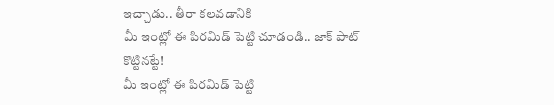ఇచ్చాడు.. తీరా కలవడానికి
మీ ఇంట్లో ఈ పిరమిడ్ పెట్టి చూడండి.. జాక్ పాట్ కొట్టినట్టే!
మీ ఇంట్లో ఈ పిరమిడ్ పెట్టి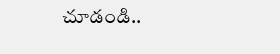చూడండి..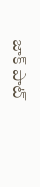జాక్ పాట్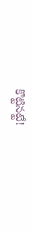కొట్టినట్టే!